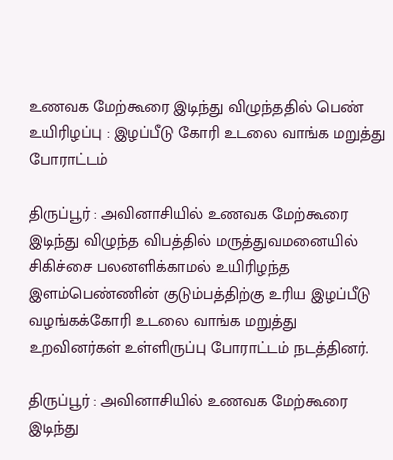உணவக மேற்கூரை இடிந்து விழுந்ததில் பெண் உயிரிழப்பு : இழப்பீடு கோரி உடலை வாங்க மறுத்து போராட்டம்

திருப்பூர் : அவினாசியில் உணவக மேற்கூரை இடிந்து விழுந்த விபத்தில் மருத்துவமனையில் சிகிச்சை பலனளிக்காமல் உயிரிழந்த இளம்பெண்ணின் குடும்பத்திற்கு உரிய இழப்பீடு வழங்கக்கோரி உடலை வாங்க மறுத்து உறவினர்கள் உள்ளிருப்பு போராட்டம் நடத்தினர்.

திருப்பூர் : அவினாசியில் உணவக மேற்கூரை இடிந்து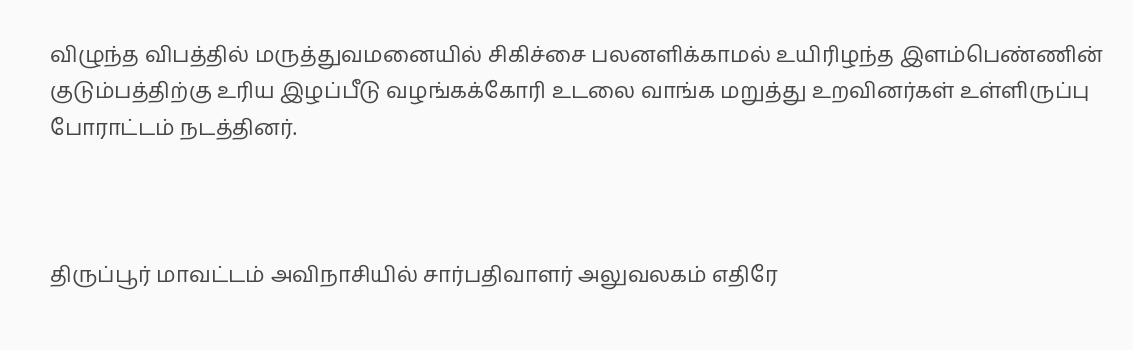விழுந்த விபத்தில் மருத்துவமனையில் சிகிச்சை பலனளிக்காமல் உயிரிழந்த இளம்பெண்ணின் குடும்பத்திற்கு உரிய இழப்பீடு வழங்கக்கோரி உடலை வாங்க மறுத்து உறவினர்கள் உள்ளிருப்பு போராட்டம் நடத்தினர்.



திருப்பூர் மாவட்டம் அவிநாசியில் சார்பதிவாளர் அலுவலகம் எதிரே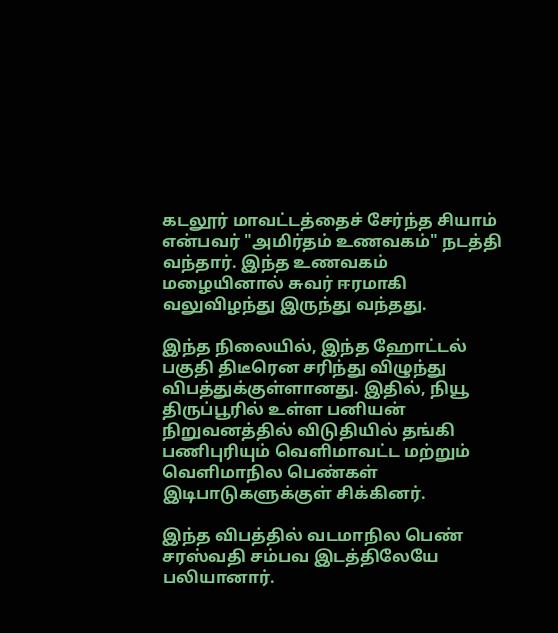கடலூர் மாவட்டத்தைச் சேர்ந்த சியாம் என்பவர் "அமிர்தம் உணவகம்" நடத்தி வந்தார். இந்த உணவகம் மழையினால் சுவர் ஈரமாகி வலுவிழந்து இருந்து வந்தது.

இந்த நிலையில், இந்த ஹோட்டல் பகுதி திடீரென சரிந்து விழுந்து விபத்துக்குள்ளானது. இதில், நியூ திருப்பூரில் உள்ள பனியன் நிறுவனத்தில் விடுதியில் தங்கி பணிபுரியும் வெளிமாவட்ட மற்றும் வெளிமாநில பெண்கள் இடிபாடுகளுக்குள் சிக்கினர்.

இந்த விபத்தில் வடமாநில பெண் சரஸ்வதி சம்பவ இடத்திலேயே பலியானார்.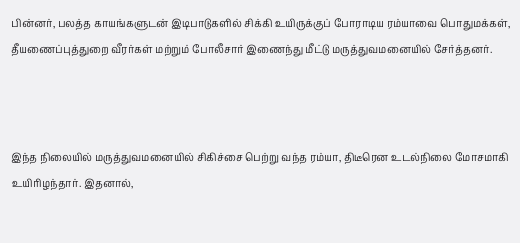பின்னர், பலத்த காயங்களுடன் இடிபாடுகளில் சிக்கி உயிருக்குப் போராடிய ரம்யாவை பொதுமக்கள், தீயணைப்புத்துறை வீரர்கள் மற்றும் போலீசார் இணைந்து மீட்டு மருத்துவமனையில் சேர்த்தனர்.



இந்த நிலையில் மருத்துவமனையில் சிகிச்சை பெற்று வந்த ரம்யா, திடீரென உடல்நிலை மோசமாகி உயிரிழந்தார். இதனால்,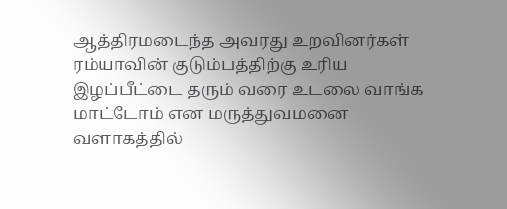ஆத்திரமடைந்த அவரது உறவினர்கள் ரம்யாவின் குடும்பத்திற்கு உரிய இழப்பீட்டை தரும் வரை உடலை வாங்க மாட்டோம் என மருத்துவமனை வளாகத்தில்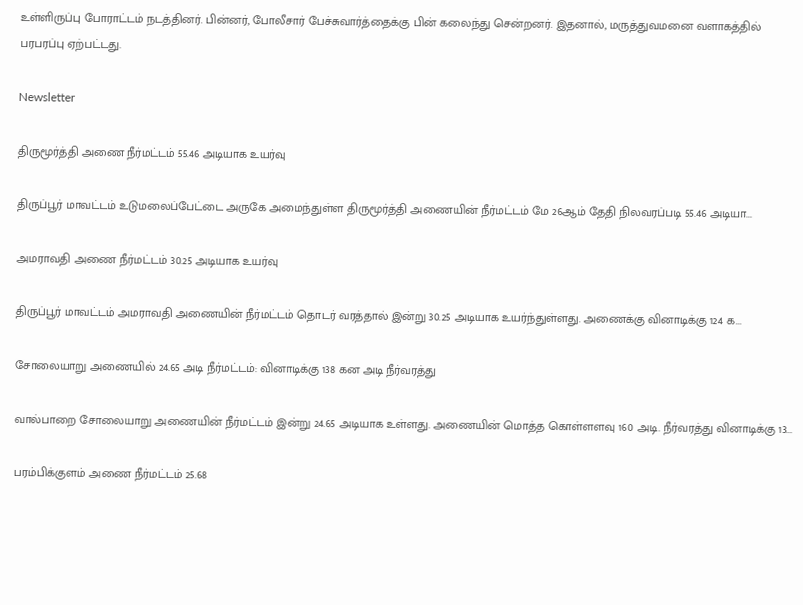உள்ளிருப்பு போராட்டம் நடத்தினர். பின்னர், போலீசார் பேச்சுவார்த்தைக்கு பின் கலைந்து சென்றனர். இதனால், மருத்துவமனை வளாகத்தில் பரபரப்பு ஏற்பட்டது.

Newsletter

திருமூர்த்தி அணை நீர்மட்டம் 55.46 அடியாக உயர்வு

திருப்பூர் மாவட்டம் உடுமலைப்பேட்டை அருகே அமைந்துள்ள திருமூர்த்தி அணையின் நீர்மட்டம் மே 26ஆம் தேதி நிலவரப்படி 55.46 அடியா...

அமராவதி அணை நீர்மட்டம் 30.25 அடியாக உயர்வு

திருப்பூர் மாவட்டம் அமராவதி அணையின் நீர்மட்டம் தொடர் வரத்தால் இன்று 30.25 அடியாக உயர்ந்துள்ளது. அணைக்கு வினாடிக்கு 124 க...

சோலையாறு அணையில் 24.65 அடி நீர்மட்டம்: வினாடிக்கு 138 கன அடி நீர்வரத்து

வால்பாறை சோலையாறு அணையின் நீர்மட்டம் இன்று 24.65 அடியாக உள்ளது. அணையின் மொத்த கொள்ளளவு 160 அடி. நீர்வரத்து வினாடிக்கு 13...

பரம்பிக்குளம் அணை நீர்மட்டம் 25.68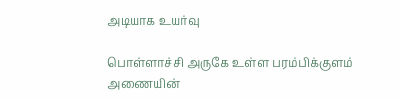அடியாக உயர்வு

பொள்ளாச்சி அருகே உள்ள பரம்பிக்குளம் அணையின்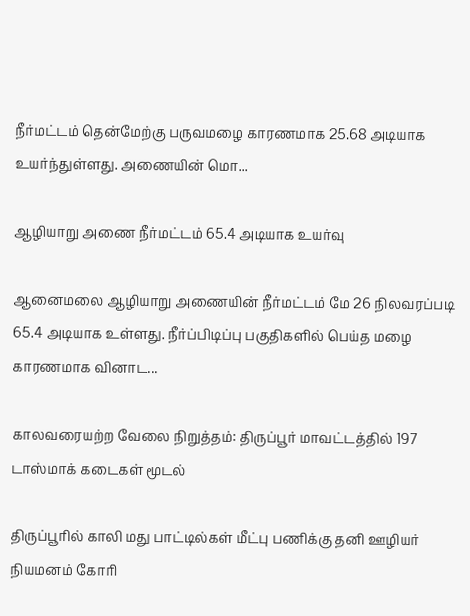நீர்மட்டம் தென்மேற்கு பருவமழை காரணமாக 25.68 அடியாக உயர்ந்துள்ளது. அணையின் மொ...

ஆழியாறு அணை நீர்மட்டம் 65.4 அடியாக உயர்வு

ஆனைமலை ஆழியாறு அணையின் நீர்மட்டம் மே 26 நிலவரப்படி 65.4 அடியாக உள்ளது. நீர்ப்பிடிப்பு பகுதிகளில் பெய்த மழை காரணமாக வினாட...

காலவரையற்ற வேலை நிறுத்தம்: திருப்பூர் மாவட்டத்தில் 197 டாஸ்மாக் கடைகள் மூடல்

திருப்பூரில் காலி மது பாட்டில்கள் மீட்பு பணிக்கு தனி ஊழியர் நியமனம் கோரி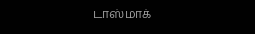டாஸ்மாக்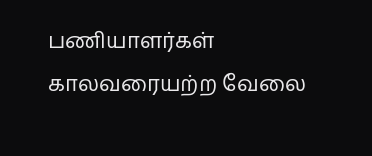பணியாளர்கள் காலவரையற்ற வேலை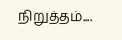நிறுத்தம்....